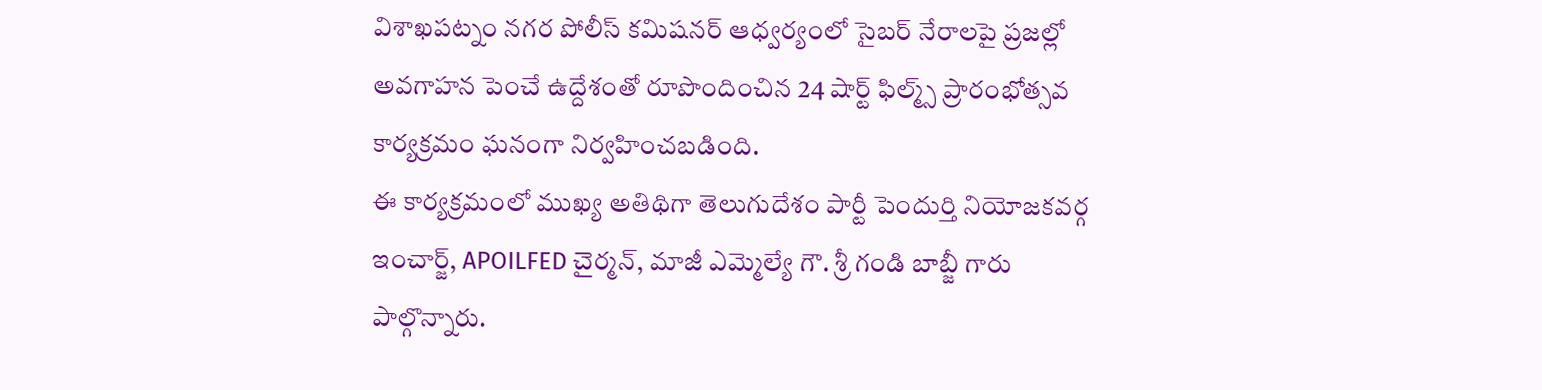విశాఖపట్నం నగర పోలీస్ కమిషనర్ ఆధ్వర్యంలో సైబర్ నేరాలపై ప్రజల్లో అవగాహన పెంచే ఉద్దేశంతో రూపొందించిన 24 షార్ట్ ఫిల్మ్స్ ప్రారంభోత్సవ కార్యక్రమం ఘనంగా నిర్వహించబడింది.
ఈ కార్యక్రమంలో ముఖ్య అతిథిగా తెలుగుదేశం పార్టీ పెందుర్తి నియోజకవర్గ ఇంచార్జ్, APOILFED చైర్మన్, మాజీ ఎమ్మెల్యే గౌ. శ్రీ గండి బాబ్జీ గారు పాల్గొన్నారు.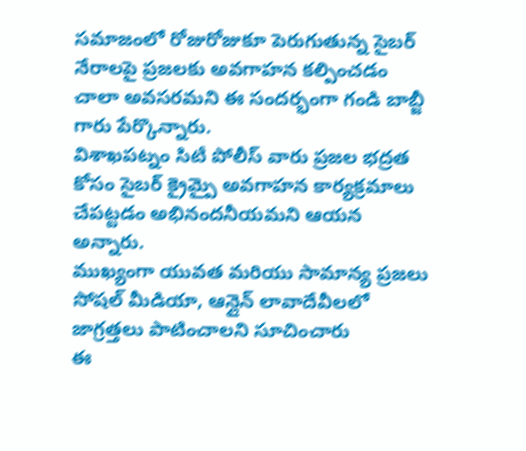సమాజంలో రోజురోజుకూ పెరుగుతున్న సైబర్ నేరాలపై ప్రజలకు అవగాహన కల్పించడం చాలా అవసరమని ఈ సందర్భంగా గండి బాబ్జీ గారు పేర్కొన్నారు.
విశాఖపట్నం సిటీ పోలీస్ వారు ప్రజల భద్రత కోసం సైబర్ క్రైమ్పై అవగాహన కార్యక్రమాలు చేపట్టడం అభినందనీయమని ఆయన అన్నారు.
ముఖ్యంగా యువత మరియు సామాన్య ప్రజలు సోషల్ మీడియా, ఆన్లైన్ లావాదేవీలలో జాగ్రత్తలు పాటించాలని సూచించారు
ఈ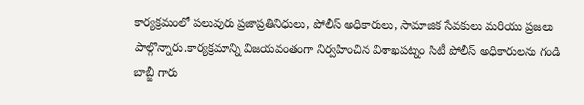కార్యక్రమంలో పలువురు ప్రజాప్రతినిధులు, పోలీస్ అధికారులు, సామాజిక సేవకులు మరియు ప్రజలు పాల్గొన్నారు.కార్యక్రమాన్ని విజయవంతంగా నిర్వహించిన విశాఖపట్నం సిటీ పోలీస్ అధికారులను గండి బాబ్జీ గారు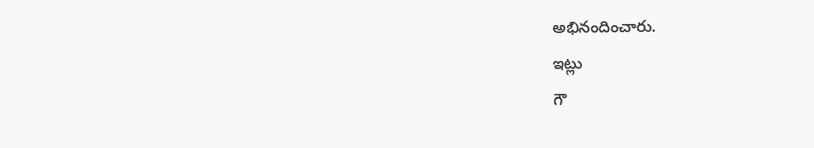అభినందించారు.
ఇట్లు
గౌ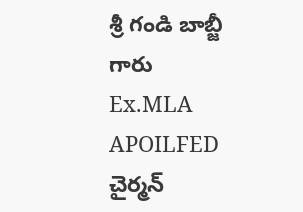శ్రీ గండి బాబ్జీ గారు Ex.MLA
APOILFED చైర్మన్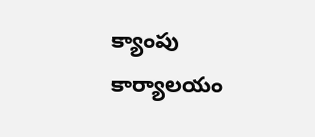క్యాంపు కార్యాలయం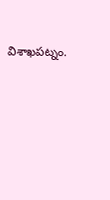విశాఖపట్నం.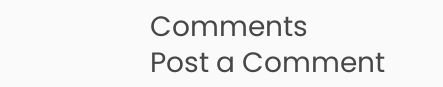Comments
Post a Comment